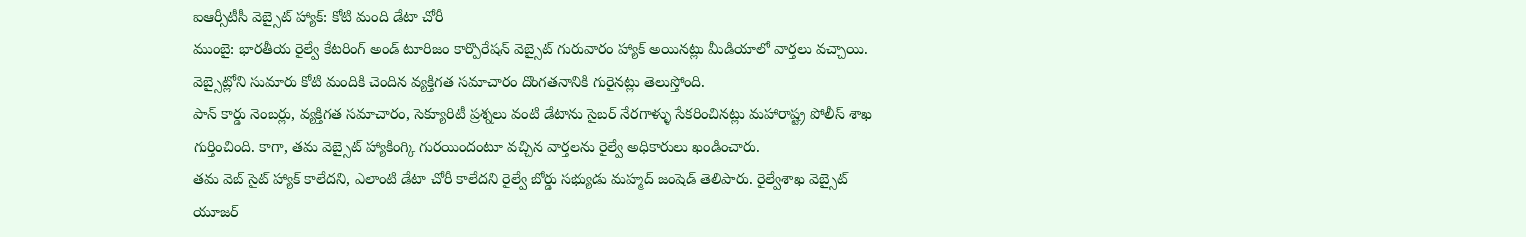ఐఆర్సీటీసీ వెబ్సైట్ హ్యాక్: కోటి మంది డేటా చోరీ
ముంబై: భారతీయ రైల్వే కేటరింగ్ అండ్ టూరిజం కార్పొరేషన్ వెబ్సైట్ గురువారం హ్యాక్ అయినట్లు మీడియాలో వార్తలు వచ్చాయి. వెబ్సైట్లోని సుమారు కోటి మందికి చెందిన వ్యక్తిగత సమాచారం దొంగతనానికి గురైనట్లు తెలుస్తోంది.
పాన్ కార్డు నెంబర్లు, వ్యక్తిగత సమాచారం, సెక్యూరిటీ ప్రశ్నలు వంటి డేటాను సైబర్ నేరగాళ్ళు సేకరించినట్లు మహారాష్ట్ర పోలీస్ శాఖ గుర్తించింది. కాగా, తమ వెబ్సైట్ హ్యాకింగ్కి గురయిందంటూ వచ్చిన వార్తలను రైల్వే అధికారులు ఖండించారు.
తమ వెబ్ సైట్ హ్యాక్ కాలేదని, ఎలాంటి డేటా చోరీ కాలేదని రైల్వే బోర్డు సభ్యుడు మహ్మద్ జంషెడ్ తెలిపారు. రైల్వేశాఖ వెబ్సైట్ యూజర్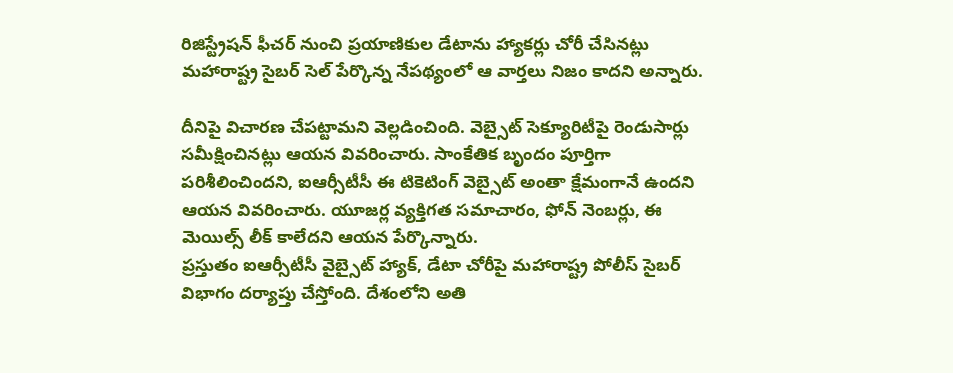రిజిస్ట్రేషన్ ఫీచర్ నుంచి ప్రయాణికుల డేటాను హ్యాకర్లు చోరీ చేసినట్లు మహారాష్ట్ర సైబర్ సెల్ పేర్కొన్న నేపథ్యంలో ఆ వార్తలు నిజం కాదని అన్నారు.

దీనిపై విచారణ చేపట్టామని వెల్లడించింది. వెబ్సైట్ సెక్యూరిటీపై రెండుసార్లు సమీక్షించినట్లు ఆయన వివరించారు. సాంకేతిక బృందం పూర్తిగా పరిశీలించిందని, ఐఆర్సీటీసీ ఈ టికెటింగ్ వెబ్సైట్ అంతా క్షేమంగానే ఉందని ఆయన వివరించారు. యూజర్ల వ్యక్తిగత సమాచారం, ఫోన్ నెంబర్లు, ఈ మెయిల్స్ లీక్ కాలేదని ఆయన పేర్కొన్నారు.
ప్రస్తుతం ఐఆర్సీటీసీ వైబ్సైట్ హ్యాక్, డేటా చోరీపై మహారాష్ట్ర పోలీస్ సైబర్ విభాగం దర్యాప్తు చేస్తోంది. దేశంలోని అతి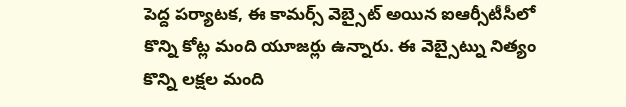పెద్ద పర్యాటక, ఈ కామర్స్ వెబ్సైట్ అయిన ఐఆర్సీటీసీలో కొన్ని కోట్ల మంది యూజర్లు ఉన్నారు. ఈ వెబ్సైట్ను నిత్యం కొన్ని లక్షల మంది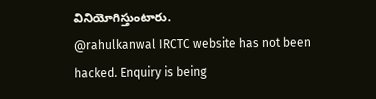వినియోగిస్తుంటారు.
@rahulkanwal IRCTC website has not been hacked. Enquiry is being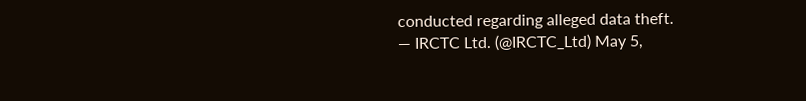conducted regarding alleged data theft.
— IRCTC Ltd. (@IRCTC_Ltd) May 5,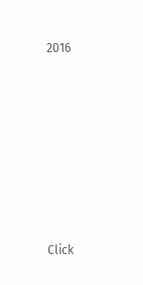2016












Click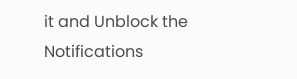it and Unblock the Notifications